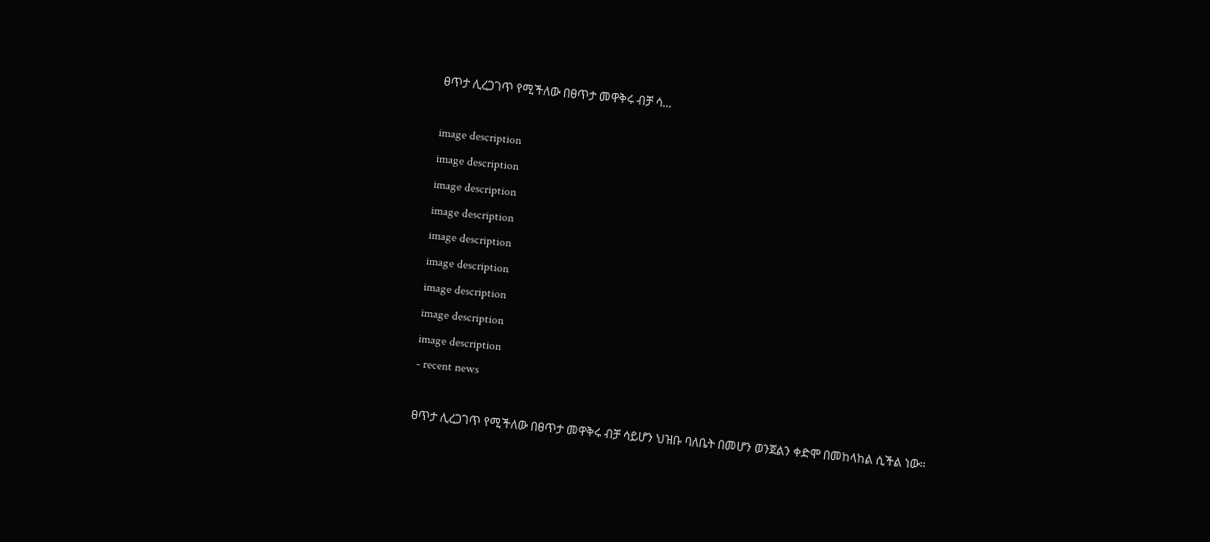ፀጥታ ሊረጋገጥ የሚችለው በፀጥታ መዋቅሩ ብቻ ሳ...

image description
image description
image description
image description
image description
image description
image description
image description
image description
- recent news

ፀጥታ ሊረጋገጥ የሚችለው በፀጥታ መዋቅሩ ብቻ ሳይሆን ህዝቡ ባለቤት በመሆን ወንጀልን ቀድሞ በመከላከል ሲችል ነው።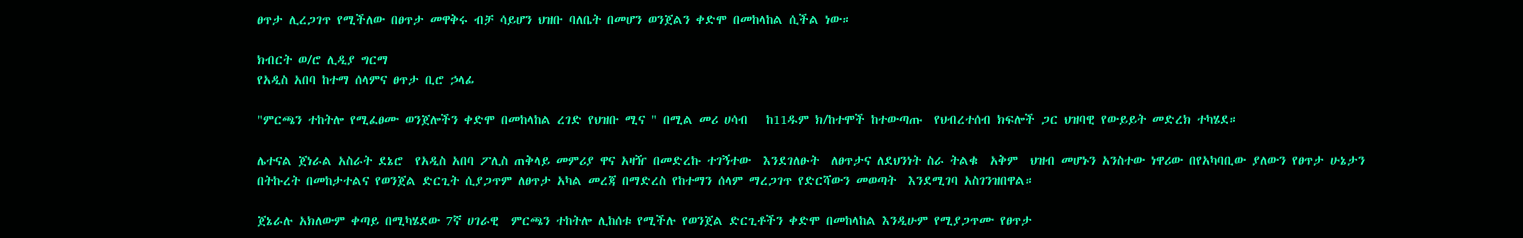ፀጥታ ሊረጋገጥ የሚችለው በፀጥታ መዋቅሩ ብቻ ሳይሆን ህዝቡ ባለቤት በመሆን ወንጀልን ቀድሞ በመከላከል ሲችል ነው።

ክብርት ወ/ሮ ሊዲያ ግርማ
የአዲስ አበባ ከተማ ሰላምና ፀጥታ ቢሮ ኃላፊ

"ምርጫን ተከትሎ የሚፈፀሙ ወንጀሎችን ቀድሞ በመከላከል ረገድ የህዝቡ ሚና " በሚል መሪ ሀሳብ   ከ11ዱም ክ/ከተሞች ከተውጣጡ  የህብረተሰብ ክፍሎች ጋር ህዝባዊ የውይይት መድረክ ተካሄደ።

ሌተናል ጀነራል አስራት ደኔሮ  የአዲስ አበባ ፖሊስ ጠቅላይ መምሪያ ዋና አዛዥ በመድረኩ ተገኝተው  እንደገለፁት  ለፀጥታና ለደህንነት ስራ ትልቁ  አቅም  ህዝብ መሆኑን አንስተው ነዋሪው በየአካባቢው ያለውን የፀጥታ ሁኔታን በትኩረት በመከታተልና የወንጀል ድርጊት ሲያጋጥም ለፀጥታ አካል መረጃ በማድረስ የከተማን ሰላም ማረጋገጥ የድርሻውን መወጣት  እንደሚገባ አስገንዝበዋል።

ጀኔራሉ አክለውም ቀጣይ በሚካሄደው 7ኛ ሀገራዊ  ምርጫን ተከትሎ ሊከሰቱ የሚችሉ የወንጀል ድርጊቶችን ቀድሞ በመከላከል እንዲሁም የሚያጋጥሙ የፀጥታ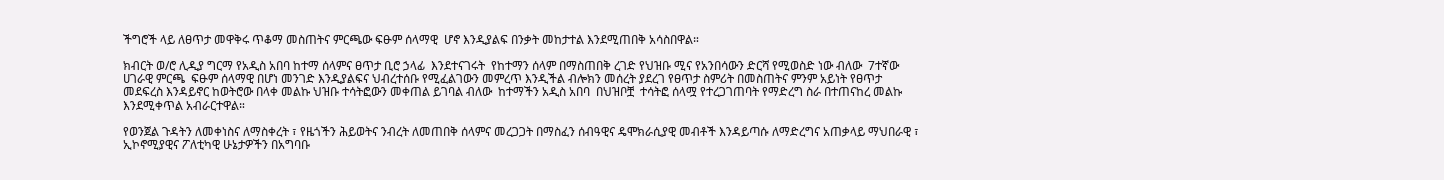ችግሮች ላይ ለፀጥታ መዋቅሩ ጥቆማ መስጠትና ምርጫው ፍፁም ሰላማዊ  ሆኖ እንዲያልፍ በንቃት መከታተል እንደሚጠበቅ አሳስበዋል።

ክብርት ወ/ሮ ሊዲያ ግርማ የአዲስ አበባ ከተማ ሰላምና ፀጥታ ቢሮ ኃላፊ  እንደተናገሩት  የከተማን ሰላም በማስጠበቅ ረገድ የህዝቡ ሚና የአንበሳውን ድርሻ የሚወስድ ነው ብለው  7ተኛው ሀገራዊ ምርጫ  ፍፁም ሰላማዊ በሆነ መንገድ እንዲያልፍና ህብረተሰቡ የሚፈልገውን መምረጥ እንዲችል ብሎክን መሰረት ያደረገ የፀጥታ ስምሪት በመስጠትና ምንም አይነት የፀጥታ መደፍረስ እንዳይኖር ከወትሮው በላቀ መልኩ ህዝቡ ተሳትፎውን መቀጠል ይገባል ብለው  ከተማችን አዲስ አበባ  በህዝቦቿ  ተሳትፎ ሰላሟ የተረጋገጠባት የማድረግ ስራ በተጠናከረ መልኩ እንደሚቀጥል አብራርተዋል።

የወንጀል ጉዳትን ለመቀነስና ለማስቀረት ፣ የዜጎችን ሕይወትና ንብረት ለመጠበቅ ሰላምና መረጋጋት በማስፈን ሰብዓዊና ዴሞክራሲያዊ መብቶች እንዳይጣሱ ለማድረግና አጠቃላይ ማህበራዊ ፣ ኢኮኖሚያዊና ፖለቲካዊ ሁኔታዎችን በአግባቡ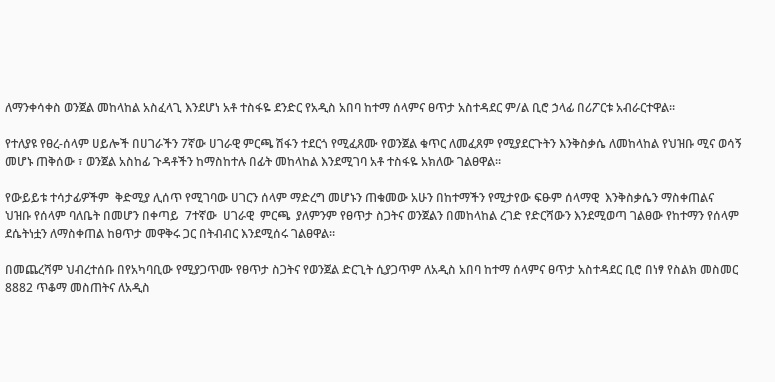ለማንቀሳቀስ ወንጀል መከላከል አስፈላጊ እንደሆነ አቶ ተስፋዬ ደንድር የአዲስ አበባ ከተማ ሰላምና ፀጥታ አስተዳደር ም/ል ቢሮ ኃላፊ በሪፖርቱ አብራርተዋል።

የተለያዩ የፀረ-ሰላም ሀይሎች በሀገራችን 7ኛው ሀገራዊ ምርጫ ሽፋን ተደርጎ የሚፈጸሙ የወንጀል ቁጥር ለመፈጸም የሚያደርጉትን እንቅስቃሴ ለመከላከል የህዝቡ ሚና ወሳኝ መሆኑ ጠቅሰው ፣ ወንጀል አስከፊ ጉዳቶችን ከማስከተሉ በፊት መከላከል እንደሚገባ አቶ ተስፋዬ አክለው ገልፀዋል።

የውይይቱ ተሳታፊዎችም  ቅድሚያ ሊሰጥ የሚገባው ሀገርን ሰላም ማድረግ መሆኑን ጠቁመው አሁን በከተማችን የሚታየው ፍፁም ሰላማዊ  እንቅስቃሴን ማስቀጠልና ህዝቡ የሰላም ባለቤት በመሆን በቀጣይ  7ተኛው  ሀገራዊ  ምርጫ  ያለምንም የፀጥታ ስጋትና ወንጀልን በመከላከል ረገድ የድርሻውን እንደሚወጣ ገልፀው የከተማን የሰላም ደሴትነቷን ለማስቀጠል ከፀጥታ መዋቅሩ ጋር በትብብር እንደሚሰሩ ገልፀዋል።

በመጨረሻም ህብረተሰቡ በየአካባቢው የሚያጋጥሙ የፀጥታ ስጋትና የወንጀል ድርጊት ሲያጋጥም ለአዲስ አበባ ከተማ ሰላምና ፀጥታ አስተዳደር ቢሮ በነፃ የስልክ መስመር 8882 ጥቆማ መስጠትና ለአዲስ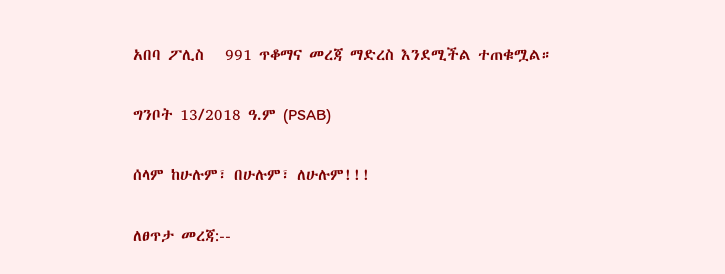አበባ ፖሊስ   991 ጥቆማና መረጃ ማድረስ እንደሚችል ተጠቁሟል።

ግንቦት 13/2018 ዓ.ም (PSAB)

ሰላም ከሁሉም፣ በሁሉም፣ ለሁሉም!!!

ለፀጥታ መረጃ:--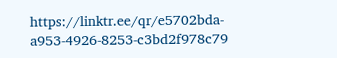https://linktr.ee/qr/e5702bda-a953-4926-8253-c3bd2f978c79